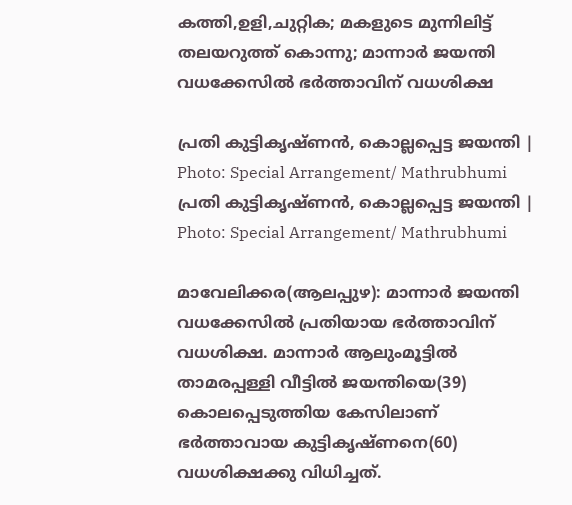കത്തി,ഉളി,ചുറ്റിക; മകളുടെ മുന്നിലിട്ട് തലയറുത്ത് കൊന്നു; മാന്നാർ ജയന്തി വധക്കേസിൽ ഭർത്താവിന് വധശിക്ഷ

പ്രതി കുട്ടികൃഷ്ണന്‍, കൊല്ലപ്പെട്ട ജയന്തി | Photo: Special Arrangement/ Mathrubhumi
പ്രതി കുട്ടികൃഷ്ണന്‍, കൊല്ലപ്പെട്ട ജയന്തി | Photo: Special Arrangement/ Mathrubhumi

മാവേലിക്കര(ആലപ്പുഴ): മാന്നാര്‍ ജയന്തി വധക്കേസില്‍ പ്രതിയായ ഭര്‍ത്താവിന് വധശിക്ഷ. മാന്നാര്‍ ആലുംമൂട്ടില്‍ താമരപ്പള്ളി വീട്ടില്‍ ജയന്തിയെ(39) കൊലപ്പെടുത്തിയ കേസിലാണ് ഭര്‍ത്താവായ കുട്ടികൃഷ്ണനെ(60) വധശിക്ഷക്കു വിധിച്ചത്.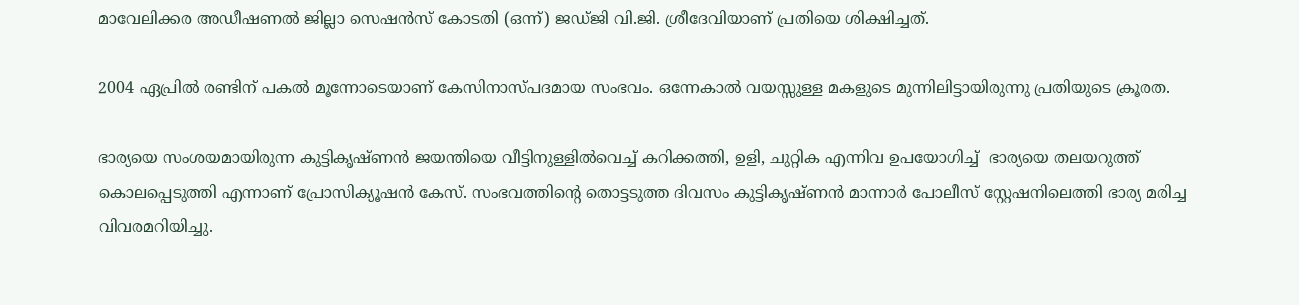മാവേലിക്കര അഡീഷണല്‍ ജില്ലാ സെഷന്‍സ് കോടതി (ഒന്ന്) ജഡ്ജി വി.ജി. ശ്രീദേവിയാണ് പ്രതിയെ ശിക്ഷിച്ചത്.

2004 ഏപ്രില്‍ രണ്ടിന് പകല്‍ മൂന്നോടെയാണ് കേസിനാസ്പദമായ സംഭവം. ഒന്നേകാല്‍ വയസ്സുള്ള മകളുടെ മുന്നിലിട്ടായിരുന്നു പ്രതിയുടെ ക്രൂരത.

ഭാര്യയെ സംശയമായിരുന്ന കുട്ടികൃഷ്ണൻ ജയന്തിയെ വീട്ടിനുള്ളില്‍വെച്ച് കറിക്കത്തി, ഉളി, ചുറ്റിക എന്നിവ ഉപയോഗിച്ച്  ഭാര്യയെ തലയറുത്ത് കൊലപ്പെടുത്തി എന്നാണ് പ്രോസിക്യൂഷന്‍ കേസ്. സംഭവത്തിന്റെ തൊട്ടടുത്ത ദിവസം കുട്ടികൃഷ്ണന്‍ മാന്നാര്‍ പോലീസ് സ്റ്റേഷനിലെത്തി ഭാര്യ മരിച്ച വിവരമറിയിച്ചു.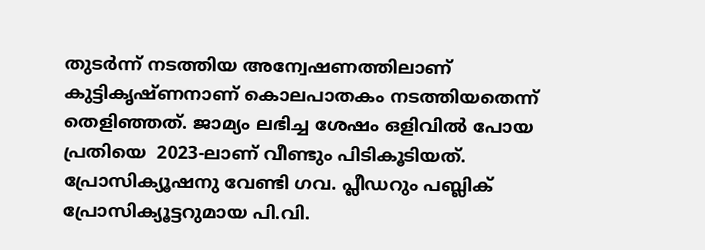തുടര്‍ന്ന് നടത്തിയ അന്വേഷണത്തിലാണ് കുട്ടികൃഷ്ണനാണ് കൊലപാതകം നടത്തിയതെന്ന് തെളിഞ്ഞത്. ജാമ്യം ലഭിച്ച ശേഷം ഒളിവില്‍ പോയ പ്രതിയെ  2023-ലാണ് വീണ്ടും പിടികൂടിയത്.  പ്രോസിക്യൂഷനു വേണ്ടി ഗവ. പ്ലീഡറും പബ്ലിക് പ്രോസിക്യൂട്ടറുമായ പി.വി.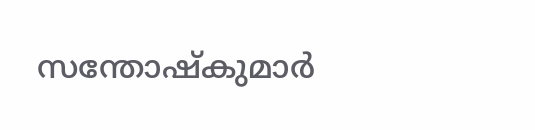സന്തോഷ്‌കുമാര്‍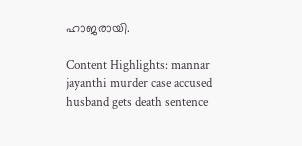ഹാജരായി.

Content Highlights: mannar jayanthi murder case accused husband gets death sentence